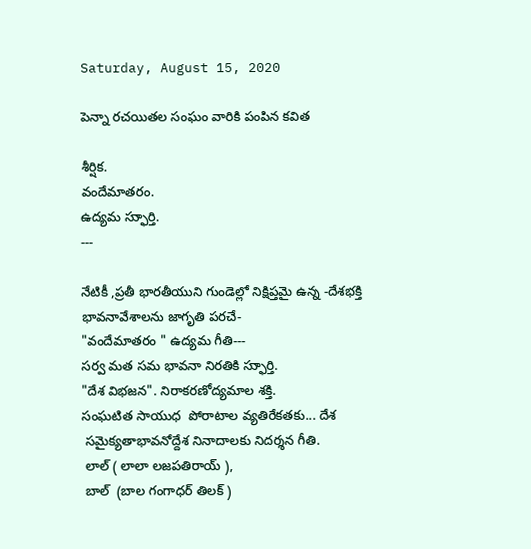Saturday, August 15, 2020

పెన్నా రచయితల సంఘం వారికి పంపిన కవిత

శీర్షిక.
వందేమాతరం.
ఉద్యమ స్ఫుార్తి.
---

నేటికీ ,ప్రతీ భారతీయుని గుండెల్లో నిక్షిప్తమై ఉన్న -దేశభక్తి  భావనావేశాలను జాగృతి పరచే-
"వందేమాతరం " ఉద్యమ గీతి---
సర్వ మత సమ భావనా నిరతికి స్ఫుార్తి.
"దేశ విభజన". నిరాకరణోద్యమాల శక్తి.
సంఘటిత సాయుధ  పోరాటాల వ్యతిరేకతకు... దేశ
 సమైక్యతాభావనోద్దేశ నినాదాలకు నిదర్శన గీతి.
 లాల్ ( లాలా లజపతిరాయ్ ),
 బాల్  (బాల గంగాధర్ తిలక్ )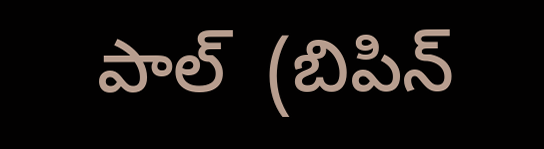పాల్  (బిపిన్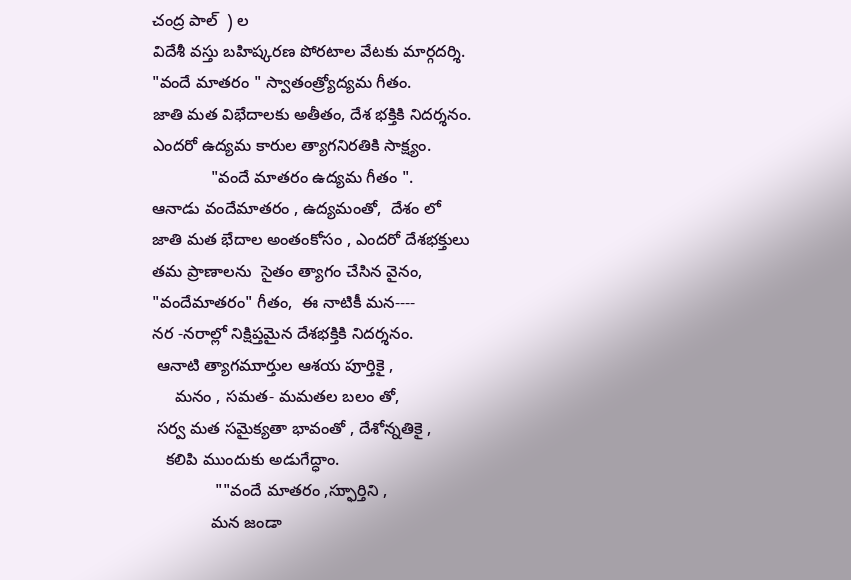చంద్ర పాల్  ) ల
విదేశీ వస్తు బహిష్కరణ పోరటాల వేటకు మార్గదర్శి.
"వందే మాతరం " స్వాతంత్ర్యోద్యమ గీతం.
జాతి మత విభేదాలకు అతీతం, దేశ భక్తికి నిదర్శనం.
ఎందరో ఉద్యమ కారుల త్యాగనిరతికి సాక్ష్యం.
             "వందే మాతరం ఉద్యమ గీతం ".
ఆనాడు వందేమాతరం , ఉద్యమంతో,  దేశం లో
జాతి మత భేదాల అంతంకోసం , ఎందరో దేశభక్తులు
తమ ప్రాణాలను  సైతం త్యాగం చేసిన వైనం,
"వందేమాతరం" గీతం,  ఈ నాటికీ మన----
నర -నరాల్లో నిక్షిప్తమైన దేశభక్తికి నిదర్శనం.
 ఆనాటి త్యాగముార్తుల ఆశయ పుార్తికై ,
     మనం , సమత- మమతల బలం తో,
 సర్వ మత సమైక్యతా భావంతో , దేశోన్నతికై ,
   కలిపి ముందుకు అడుగేద్ధాం.
              ""వందే మాతరం ,స్ఫుార్తిని ,
             మన జండా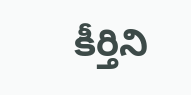కీర్తిని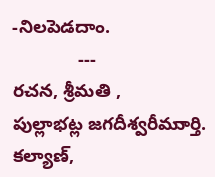-నిలపెడదాం.
             ---
రచన, శ్రీమతి ,
పుల్లాభట్ల జగదీశ్వరీముార్తి.
కల్యాణ్,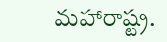మహారాష్ట్ర.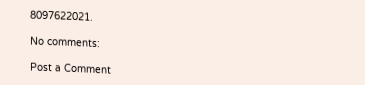8097622021.

No comments:

Post a Comment